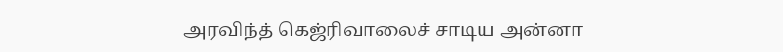அரவிந்த் கெஜ்ரிவாலைச் சாடிய அன்னா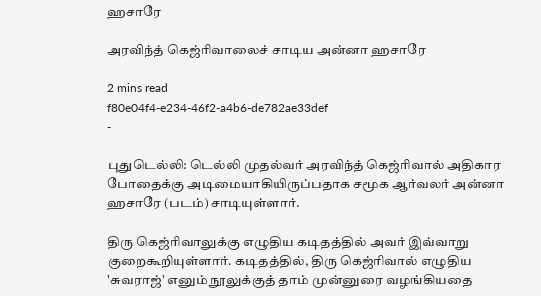ஹசாரே

அரவிந்த் கெஜ்ரிவாலைச் சாடிய அன்னா ஹசாரே

2 mins read
f80e04f4-e234-46f2-a4b6-de782ae33def
-

புதுடெல்லி: டெல்லி முதல்வர் அரவிந்த் கெஜ்ரிவால் அதிகார போதைக்கு அடிமையாகியிருப்பதாக சமூக ஆர்வலர் அன்னா ஹசாரே (படம்) சாடியுள்ளார்.

திரு கெஜ்ரிவாலுக்கு எழுதிய கடிதத்தில் அவர் இவ்வாறு குறைகூறியுள்ளார். கடிதத்தில், திரு கெஜ்ரிவால் எழுதிய 'சுவராஜ்' எனும் நூலுக்குத் தாம் முன்னுரை வழங்கியதை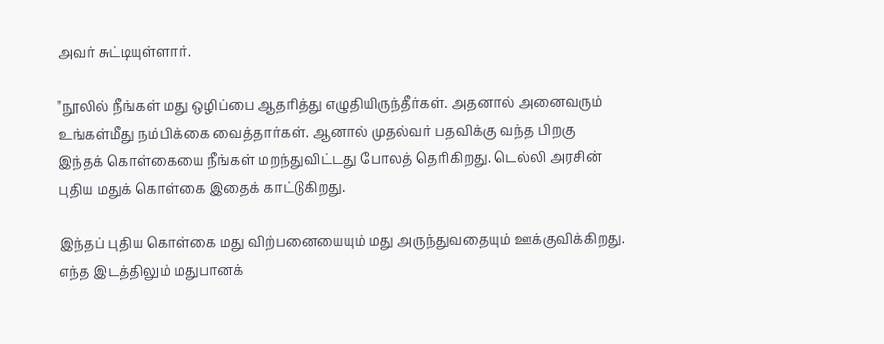அவர் சுட்டியுள்ளார்.

"நூலில் நீங்கள் மது ஒழிப்பை ஆதரித்து எழுதியிருந்தீர்கள். அதனால் அனைவரும் உங்கள்மீது நம்பிக்கை வைத்தார்கள். ஆனால் முதல்வர் பதவிக்கு வந்த பிறகு இந்தக் கொள்கையை நீங்கள் மறந்துவிட்டது போலத் தெரிகிறது. டெல்லி அரசின் புதிய மதுக் கொள்கை இதைக் காட்டுகிறது.

இந்தப் புதிய கொள்கை மது விற்பனையையும் மது அருந்துவதையும் ஊக்குவிக்கிறது. எந்த இடத்திலும் மதுபானக்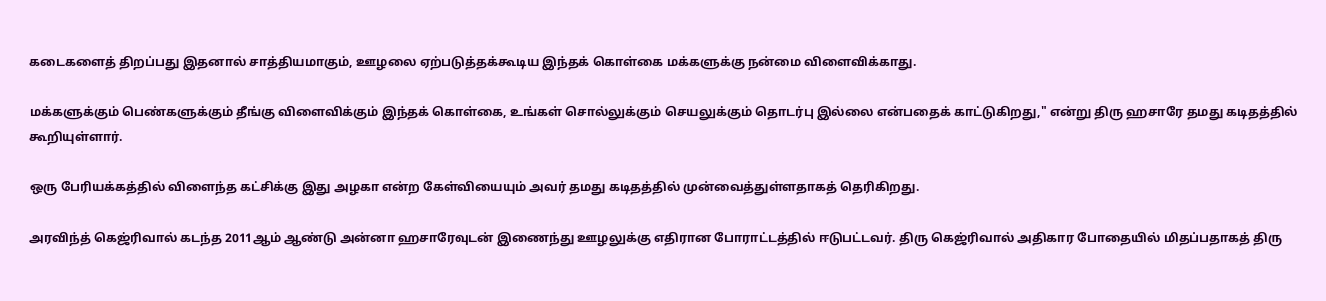கடைகளைத் திறப்பது இதனால் சாத்தியமாகும், ஊழலை ஏற்படுத்தக்கூடிய இந்தக் கொள்கை மக்களுக்கு நன்மை விளைவிக்காது.

மக்களுக்கும் பெண்களுக்கும் தீங்கு விளைவிக்கும் இந்தக் கொள்கை, உங்கள் சொல்லுக்கும் செயலுக்கும் தொடர்பு இல்லை என்பதைக் காட்டுகிறது," என்று திரு ஹசாரே தமது கடிதத்தில் கூறியுள்ளார்.

ஒரு பேரியக்கத்தில் விளைந்த கட்சிக்கு இது அழகா என்ற கேள்வியையும் அவர் தமது கடிதத்தில் முன்வைத்துள்ளதாகத் தெரிகிறது.

அரவிந்த் கெஜ்ரிவால் கடந்த 2011ஆம் ஆண்டு அன்னா ஹசாரேவுடன் இணைந்து ஊழலுக்கு எதிரான போராட்டத்தில் ஈடுபட்டவர். திரு கெஜ்ரிவால் அதிகார போதையில் மிதப்பதாகத் திரு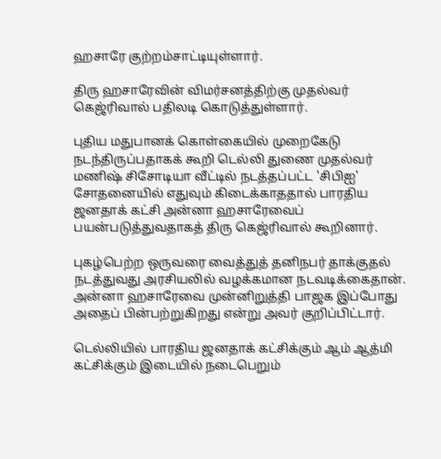ஹசாரே குற்றம்சாட்டியுள்ளார்.

திரு ஹசாரேவின் விமர்சனத்திற்கு முதல்வர் கெஜ்ரிவால் பதிலடி கொடுத்துள்ளார்.

புதிய மதுபானக் கொள்கையில் முறைகேடு நடந்திருப்பதாகக் கூறி டெல்லி துணை முதல்வர் மணிஷ் சிசோடியா வீட்டில் நடத்தப்பட்ட 'சிபிஐ' சோதனையில் எதுவும் கிடைக்காததால் பாரதிய ஜனதாக் கட்சி அன்னா ஹசாரேவைப் பயன்படுத்துவதாகத் திரு கெஜ்ரிவால் கூறினார்.

புகழ்பெற்ற ஒருவரை வைத்துத் தனிநபர் தாக்குதல் நடத்துவது அரசியலில் வழக்கமான நடவடிக்கைதான். அன்னா ஹசாரேவை முன்னிறுத்தி பாஜக இப்போது அதைப் பின்பற்றுகிறது என்று அவர் குறிப்பிட்டார்.

டெல்லியில் பாரதிய ஜனதாக் கட்சிக்கும் ஆம் ஆத்மி கட்சிக்கும் இடையில் நடைபெறும்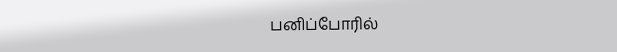பனிப்போரில்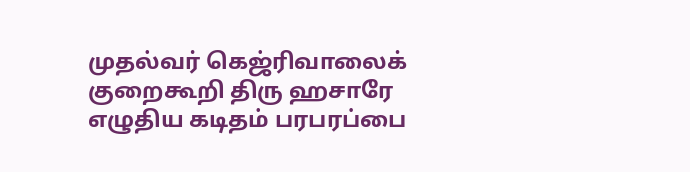முதல்வர் கெஜ்ரிவாலைக் குறைகூறி திரு ஹசாரே எழுதிய கடிதம் பரபரப்பை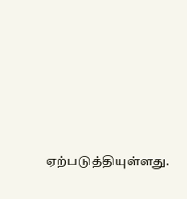ஏற்படுத்தியுள்ளது.